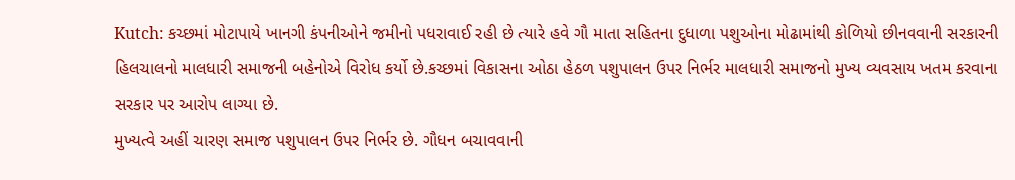Kutch: કચ્છમાં મોટાપાયે ખાનગી કંપનીઓને જમીનો પધરાવાઈ રહી છે ત્યારે હવે ગૌ માતા સહિતના દુધાળા પશુઓના મોઢામાંથી કોળિયો છીનવવાની સરકારની હિલચાલનો માલધારી સમાજની બહેનોએ વિરોધ કર્યો છે.કચ્છમાં વિકાસના ઓઠા હેઠળ પશુપાલન ઉપર નિર્ભર માલધારી સમાજનો મુખ્ય વ્યવસાય ખતમ કરવાના સરકાર પર આરોપ લાગ્યા છે.
મુખ્યત્વે અહીં ચારણ સમાજ પશુપાલન ઉપર નિર્ભર છે. ગૌધન બચાવવાની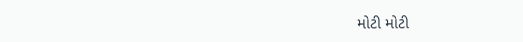મોટી મોટી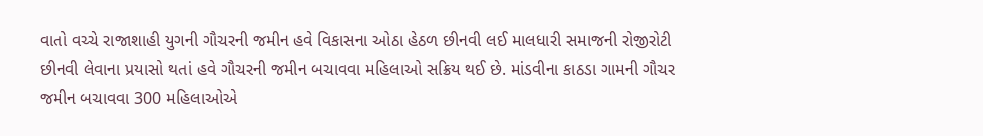વાતો વચ્ચે રાજાશાહી યુગની ગૌચરની જમીન હવે વિકાસના ઓઠા હેઠળ છીનવી લઈ માલધારી સમાજની રોજીરોટી છીનવી લેવાના પ્રયાસો થતાં હવે ગૌચરની જમીન બચાવવા મહિલાઓ સક્રિય થઈ છે. માંડવીના કાઠડા ગામની ગૌચર જમીન બચાવવા 300 મહિલાઓએ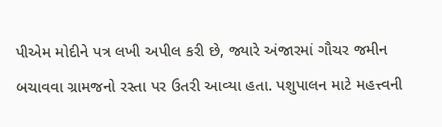પીએમ મોદીને પત્ર લખી અપીલ કરી છે, જ્યારે અંજારમાં ગૌચર જમીન બચાવવા ગ્રામજનો રસ્તા પર ઉતરી આવ્યા હતા. પશુપાલન માટે મહત્ત્વની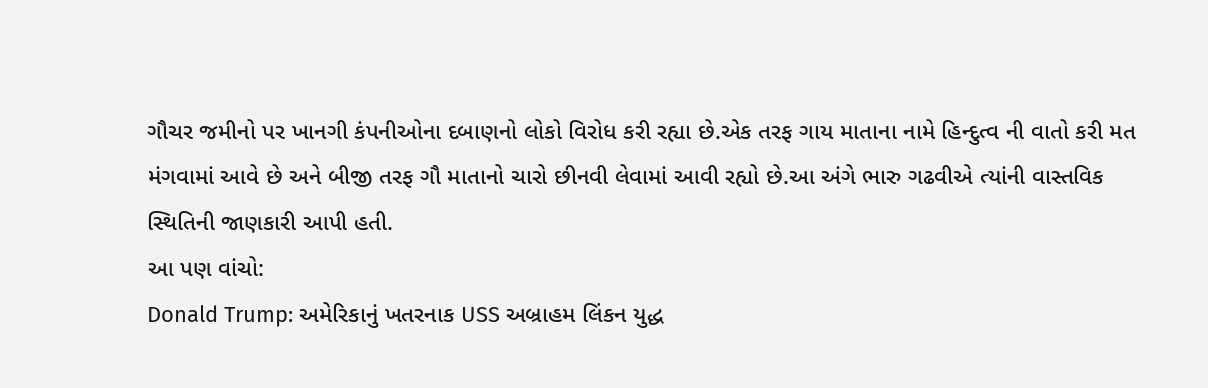ગૌચર જમીનો પર ખાનગી કંપનીઓના દબાણનો લોકો વિરોધ કરી રહ્યા છે.એક તરફ ગાય માતાના નામે હિન્દુત્વ ની વાતો કરી મત મંગવામાં આવે છે અને બીજી તરફ ગૌ માતાનો ચારો છીનવી લેવામાં આવી રહ્યો છે.આ અંગે ભારુ ગઢવીએ ત્યાંની વાસ્તવિક સ્થિતિની જાણકારી આપી હતી.
આ પણ વાંચો:
Donald Trump: અમેરિકાનું ખતરનાક USS અબ્રાહમ લિંકન યુદ્ધ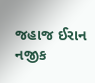જહાજ ઈરાન નજીક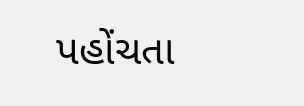પહોંચતા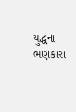યુદ્ધના ભણકારા